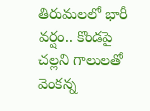తిరుమలలో భారీ వర్షం.. కొండపై చల్లని గాలులతో వెంకన్న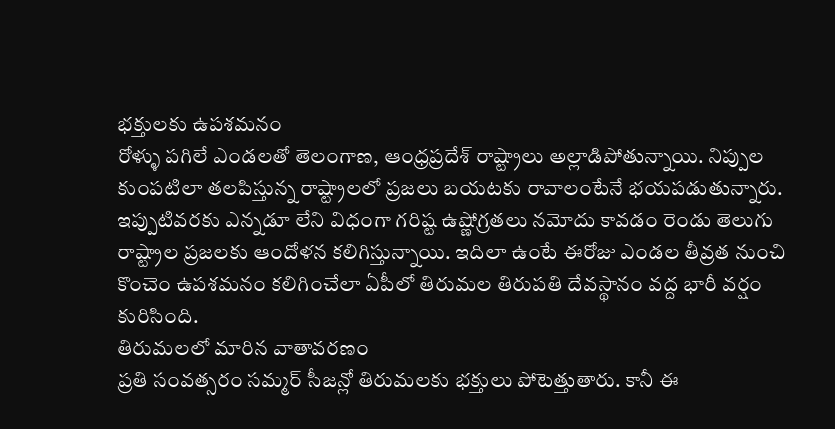భక్తులకు ఉపశమనం
రోళ్ళు పగిలే ఎండలతో తెలంగాణ, ఆంధ్రప్రదేశ్ రాష్ట్రాలు అల్లాడిపోతున్నాయి. నిప్పుల కుంపటిలా తలపిస్తున్న రాష్ట్రాలలో ప్రజలు బయటకు రావాలంటేనే భయపడుతున్నారు. ఇప్పుటివరకు ఎన్నడూ లేని విధంగా గరిష్ట ఉష్ణోగ్రతలు నమోదు కావడం రెండు తెలుగు రాష్ట్రాల ప్రజలకు ఆందోళన కలిగిస్తున్నాయి. ఇదిలా ఉంటే ఈరోజు ఎండల తీవ్రత నుంచి కొంచెం ఉపశమనం కలిగించేలా ఏపీలో తిరుమల తిరుపతి దేవస్థానం వద్ద భారీ వర్షం కురిసింది.
తిరుమలలో మారిన వాతావరణం
ప్రతి సంవత్సరం సమ్మర్ సీజన్లో తిరుమలకు భక్తులు పోటెత్తుతారు. కానీ ఈ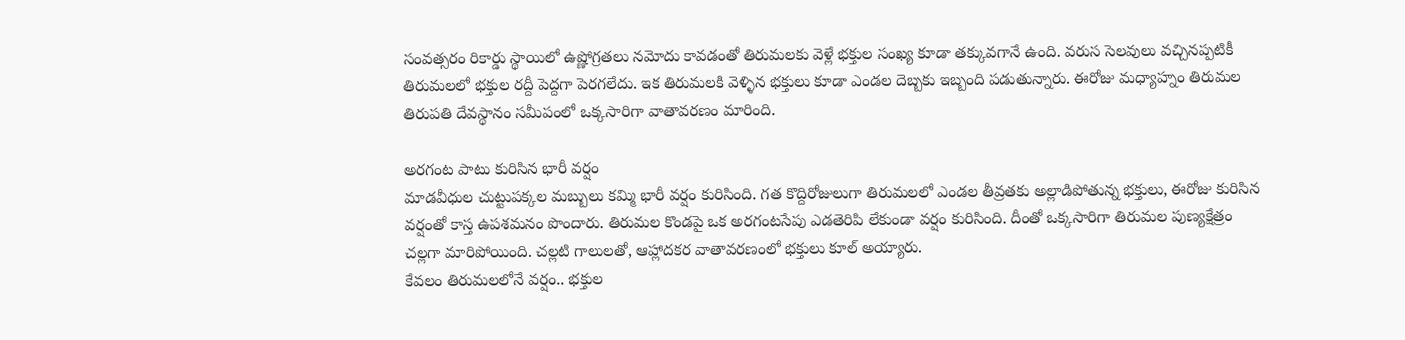సంవత్సరం రికార్డు స్థాయిలో ఉష్ణోగ్రతలు నమోదు కావడంతో తిరుమలకు వెళ్లే భక్తుల సంఖ్య కూడా తక్కువగానే ఉంది. వరుస సెలవులు వచ్చినప్పటికీ తిరుమలలో భక్తుల రద్దీ పెద్దగా పెరగలేదు. ఇక తిరుమలకి వెళ్ళిన భక్తులు కూడా ఎండల దెబ్బకు ఇబ్బంది పడుతున్నారు. ఈరోజు మధ్యాహ్నం తిరుమల తిరుపతి దేవస్థానం సమీపంలో ఒక్కసారిగా వాతావరణం మారింది.

అరగంట పాటు కురిసిన భారీ వర్షం
మాడవీధుల చుట్టుపక్కల మబ్బులు కమ్మి భారీ వర్షం కురిసింది. గత కొద్దిరోజులుగా తిరుమలలో ఎండల తీవ్రతకు అల్లాడిపోతున్న భక్తులు, ఈరోజు కురిసిన వర్షంతో కాస్త ఉపశమనం పొందారు. తిరుమల కొండపై ఒక అరగంటసేపు ఎడతెరిపి లేకుండా వర్షం కురిసింది. దీంతో ఒక్కసారిగా తిరుమల పుణ్యక్షేత్రం చల్లగా మారిపోయింది. చల్లటి గాలులతో, ఆహ్లాదకర వాతావరణంలో భక్తులు కూల్ అయ్యారు.
కేవలం తిరుమలలోనే వర్షం.. భక్తుల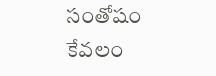సంతోషం
కేవలం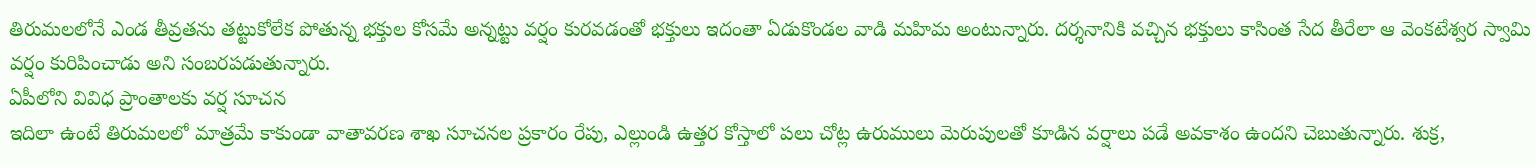తిరుమలలోనే ఎండ తీవ్రతను తట్టుకోలేక పోతున్న భక్తుల కోసమే అన్నట్టు వర్షం కురవడంతో భక్తులు ఇదంతా ఏడుకొండల వాడి మహిమ అంటున్నారు. దర్శనానికి వచ్చిన భక్తులు కాసింత సేద తీరేలా ఆ వెంకటేశ్వర స్వామి వర్షం కురిపించాడు అని సంబరపడుతున్నారు.
ఏపీలోని వివిధ ప్రాంతాలకు వర్ష సూచన
ఇదిలా ఉంటే తిరుమలలో మాత్రమే కాకుండా వాతావరణ శాఖ సూచనల ప్రకారం రేపు, ఎల్లుండి ఉత్తర కోస్తాలో పలు చోట్ల ఉరుములు మెరుపులతో కూడిన వర్షాలు పడే అవకాశం ఉందని చెబుతున్నారు. శుక్ర,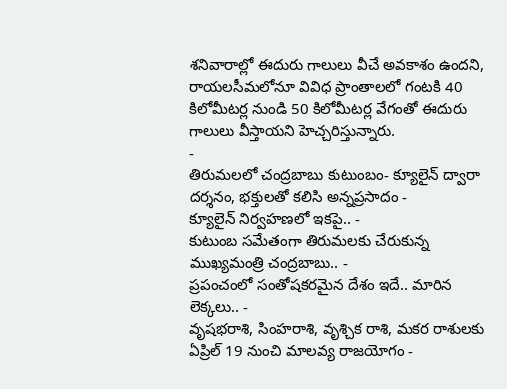శనివారాల్లో ఈదురు గాలులు వీచే అవకాశం ఉందని, రాయలసీమలోనూ వివిధ ప్రాంతాలలో గంటకి 40 కిలోమీటర్ల నుండి 50 కిలోమీటర్ల వేగంతో ఈదురు గాలులు వీస్తాయని హెచ్చరిస్తున్నారు.
-
తిరుమలలో చంద్రబాబు కుటుంబం- క్యూలైన్ ద్వారా దర్శనం, భక్తులతో కలిసి అన్నప్రసాదం -
క్యూలైన్ నిర్వహణలో ఇకపై.. -
కుటుంబ సమేతంగా తిరుమలకు చేరుకున్న ముఖ్యమంత్రి చంద్రబాబు.. -
ప్రపంచంలో సంతోషకరమైన దేశం ఇదే.. మారిన లెక్కలు.. -
వృషభరాశి, సింహరాశి, వృశ్చిక రాశి, మకర రాశులకు ఏప్రిల్ 19 నుంచి మాలవ్య రాజయోగం -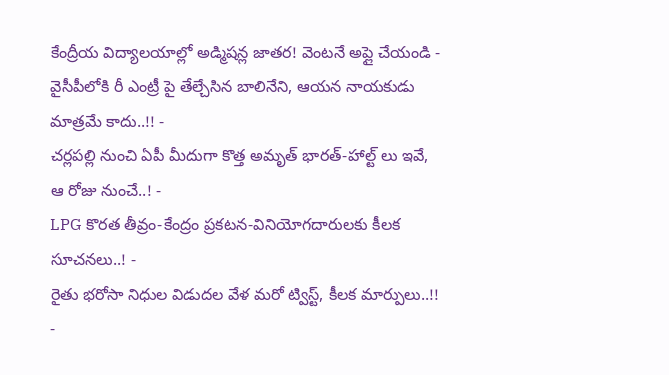కేంద్రీయ విద్యాలయాల్లో అడ్మిషన్ల జాతర! వెంటనే అప్లై చేయండి -
వైసీపీలోకి రీ ఎంట్రీ పై తేల్చేసిన బాలినేని, ఆయన నాయకుడు మాత్రమే కాదు..!! -
చర్లపల్లి నుంచి ఏపీ మీదుగా కొత్త అమృత్ భారత్-హాల్ట్ లు ఇవే, ఆ రోజు నుంచే..! -
LPG కొరత తీవ్రం-కేంద్రం ప్రకటన-వినియోగదారులకు కీలక సూచనలు..! -
రైతు భరోసా నిధుల విడుదల వేళ మరో ట్విస్ట్, కీలక మార్పులు..!! -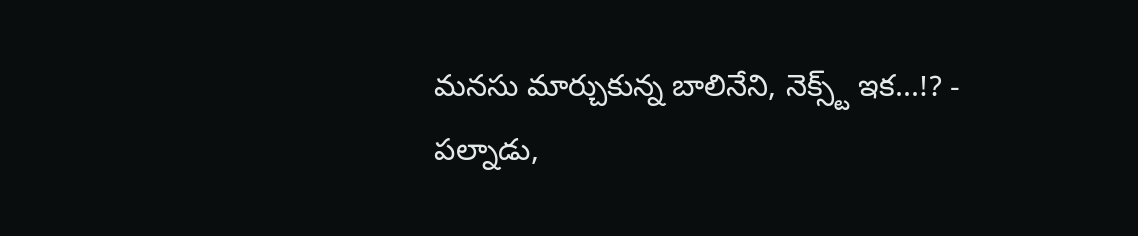మనసు మార్చుకున్న బాలినేని, నెక్స్ట్ ఇక...!? -
పల్నాడు,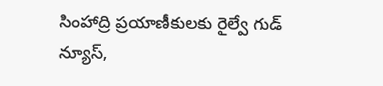సింహాద్రి ప్రయాణీకులకు రైల్వే గుడ్ న్యూస్,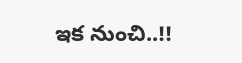ఇక నుంచి..!!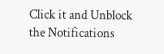Click it and Unblock the Notifications